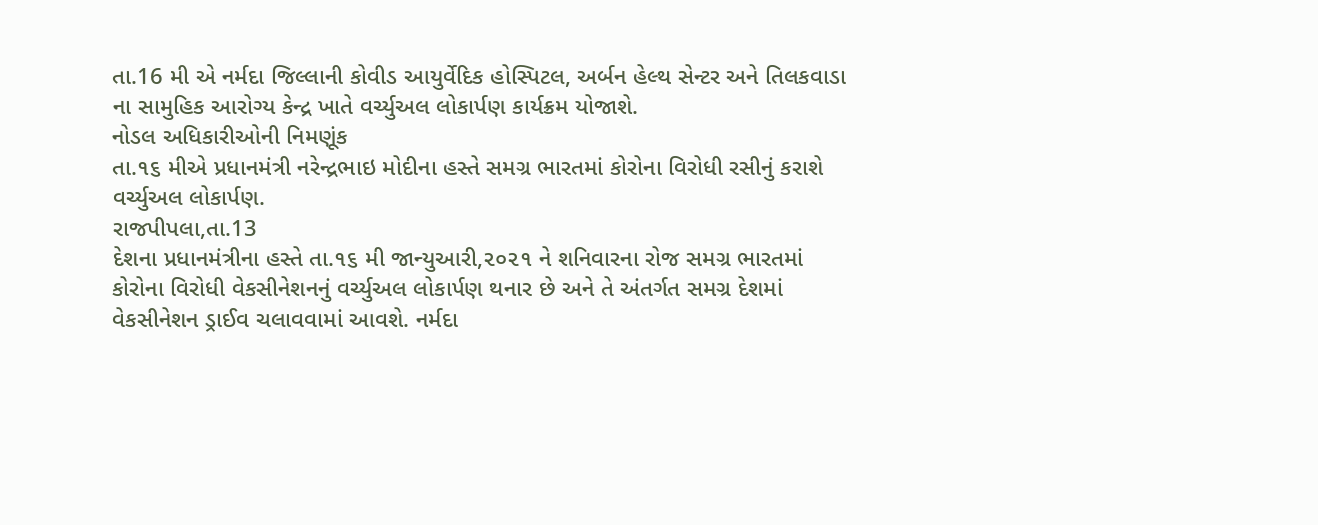તા.16 મી એ નર્મદા જિલ્લાની કોવીડ આયુર્વેદિક હોસ્પિટલ, અર્બન હેલ્થ સેન્ટર અને તિલકવાડા ના સામુહિક આરોગ્ય કેન્દ્ર ખાતે વર્ચ્યુઅલ લોકાર્પણ કાર્યક્રમ યોજાશે.
નોડલ અધિકારીઓની નિમણૂંક
તા.૧૬ મીએ પ્રધાનમંત્રી નરેન્દ્રભાઇ મોદીના હસ્તે સમગ્ર ભારતમાં કોરોના વિરોધી રસીનું કરાશે વર્ચ્યુઅલ લોકાર્પણ.
રાજપીપલા,તા.13
દેશના પ્રધાનમંત્રીના હસ્તે તા.૧૬ મી જાન્યુઆરી,૨૦૨૧ ને શનિવારના રોજ સમગ્ર ભારતમાં કોરોના વિરોધી વેકસીનેશનનું વર્ચ્યુઅલ લોકાર્પણ થનાર છે અને તે અંતર્ગત સમગ્ર દેશમાં વેકસીનેશન ડ્રાઈવ ચલાવવામાં આવશે. નર્મદા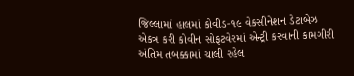જિલ્લામાં હાલમાં કોવીડ-૧૯ વેકસીનેશન ડેટાબેઝ એકત્ર કરી કોવીન સોફટવેરમાં એન્ટ્રી કરવાની કામગીરી અંતિમ તબક્કામાં ચાલી રહેલ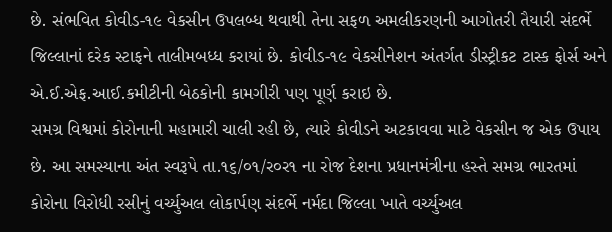છે. સંભવિત કોવીડ-૧૯ વેકસીન ઉપલબ્ધ થવાથી તેના સફળ અમલીકરણની આગોતરી તૈયારી સંદર્ભે જિલ્લાનાં દરેક સ્ટાફને તાલીમબધ્ધ કરાયાં છે. કોવીડ-૧૯ વેકસીનેશન અંતર્ગત ડીસ્ટ્રીકટ ટાસ્ક ફોર્સ અને એ.ઈ.એફ.આઈ.કમીટીની બેઠકોની કામગીરી પણ પૂર્ણ કરાઇ છે.
સમગ્ર વિશ્વમાં કોરોનાની મહામારી ચાલી રહી છે, ત્યારે કોવીડને અટકાવવા માટે વેકસીન જ એક ઉપાય છે. આ સમસ્યાના અંત સ્વરૂપે તા.૧૬/૦૧/ર૦ર૧ ના રોજ દેશના પ્રધાનમંત્રીના હસ્તે સમગ્ર ભારતમાં કોરોના વિરોધી રસીનું વર્ચ્યુઅલ લોકાર્પણ સંદર્ભે નર્મદા જિલ્લા ખાતે વર્ચ્યુઅલ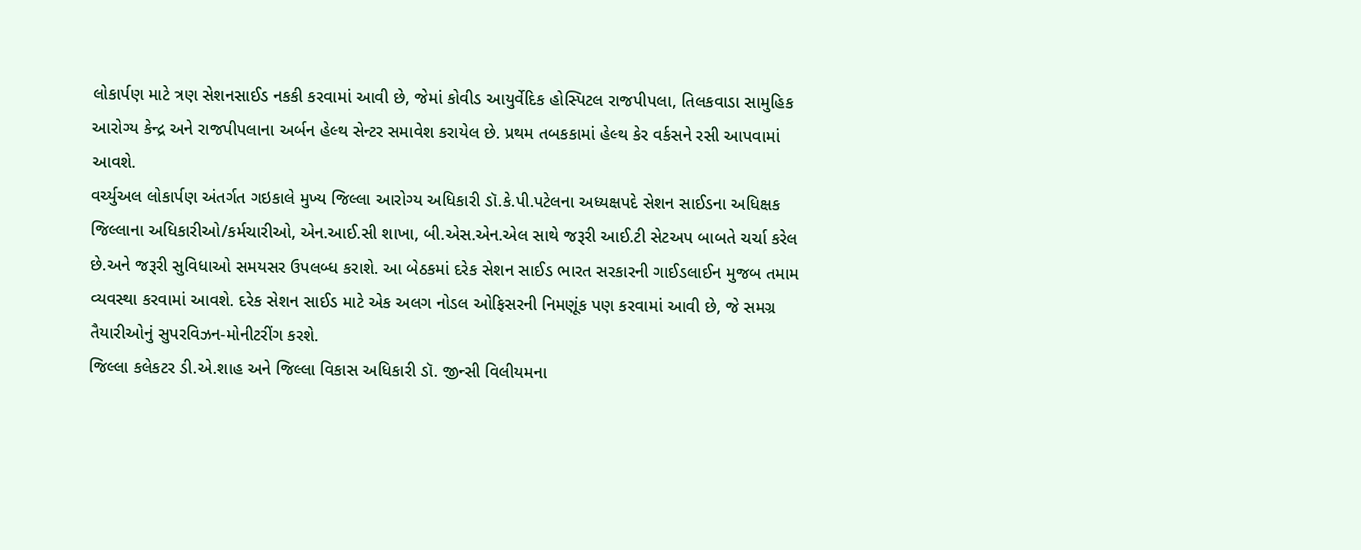લોકાર્પણ માટે ત્રણ સેશનસાઈડ નકકી કરવામાં આવી છે, જેમાં કોવીડ આયુર્વેદિક હોસ્પિટલ રાજપીપલા, તિલકવાડા સામુહિક આરોગ્ય કેન્દ્ર અને રાજપીપલાના અર્બન હેલ્થ સેન્ટર સમાવેશ કરાયેલ છે. પ્રથમ તબકકામાં હેલ્થ કેર વર્કસને રસી આપવામાં આવશે.
વર્ચ્યુઅલ લોકાર્પણ અંતર્ગત ગઇકાલે મુખ્ય જિલ્લા આરોગ્ય અધિકારી ડૉ.કે.પી.પટેલના અધ્યક્ષપદે સેશન સાઈડના અધિક્ષક જિલ્લાના અધિકારીઓ/કર્મચારીઓ, એન.આઈ.સી શાખા, બી.એસ.એન.એલ સાથે જરૂરી આઈ.ટી સેટઅપ બાબતે ચર્ચા કરેલ છે.અને જરૂરી સુવિધાઓ સમયસર ઉપલબ્ધ કરાશે. આ બેઠકમાં દરેક સેશન સાઈડ ભારત સરકારની ગાઈડલાઈન મુજબ તમામ વ્યવસ્થા કરવામાં આવશે. દરેક સેશન સાઈડ માટે એક અલગ નોડલ ઓફિસરની નિમણૂંક પણ કરવામાં આવી છે, જે સમગ્ર તૈયારીઓનું સુપરવિઝન-મોનીટરીંગ કરશે.
જિલ્લા કલેકટર ડી.એ.શાહ અને જિલ્લા વિકાસ અધિકારી ડૉ. જીન્સી વિલીયમના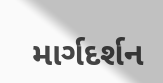માર્ગદર્શન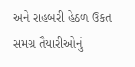અને રાહબરી હેઠળ ઉકત સમગ્ર તૈયારીઓનું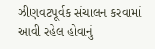ઝીણવટપૂર્વક સંચાલન કરવામાં આવી રહેલ હોવાનું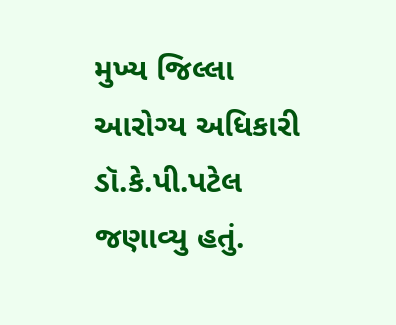મુખ્ય જિલ્લા આરોગ્ય અધિકારી ડૉ.કે.પી.પટેલ જણાવ્યુ હતું.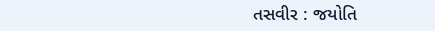તસવીર : જયોતિ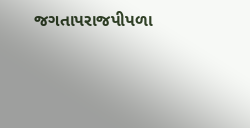જગતાપરાજપીપળા